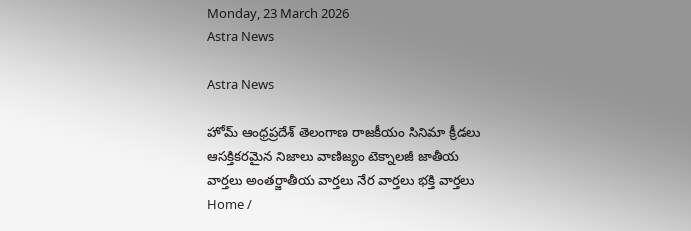Monday, 23 March 2026
Astra News

Astra News

హోమ్ ఆంధ్రప్రదేశ్ తెలంగాణ రాజకీయం సినిమా క్రీడలు ఆసక్తికరమైన నిజాలు వాణిజ్యం టెక్నాలజీ జాతీయ వార్తలు అంతర్జాతీయ వార్తలు నేర వార్తలు భక్తి వార్తలు
Home /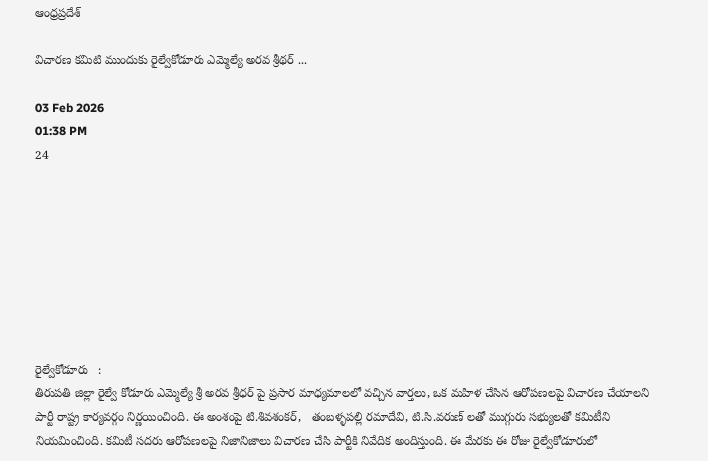ఆంధ్రప్రదేశ్

విచారణ కమిటి ముందుకు రైల్వేకోడూరు ఎమ్మెల్యే అరవ శ్రీథర్ ...

03 Feb 2026
01:38 PM
24








రైల్వేకోడూరు   :
తిరుపతి జిల్లా రైల్వే కోడూరు ఎమ్మెల్యే శ్రీ అరవ శ్రీధర్‌ పై ప్రసార మాధ్యమాలలో వచ్చిన వార్తలు, ఒక మహిళ చేసిన ఆరోపణలపై విచారణ చేయాలని పార్టీ రాష్ట్ర కార్యవర్గం నిర్ణయించింది. ఈ అంశంపై టి.శివశంకర్‌,   తంబళ్ళపల్లి రమాదేవి, టి.సి.వరుణ్‌ లతో ముగ్గురు సభ్యులతో కమిటీని నియమించింది. కమిటీ సదరు ఆరోపణలపై నిజానిజాలు విచారణ చేసి పార్టీకి నివేదిక అందిస్తుంది. ఈ మేరకు ఈ రోజు రైల్వేకోడూరులో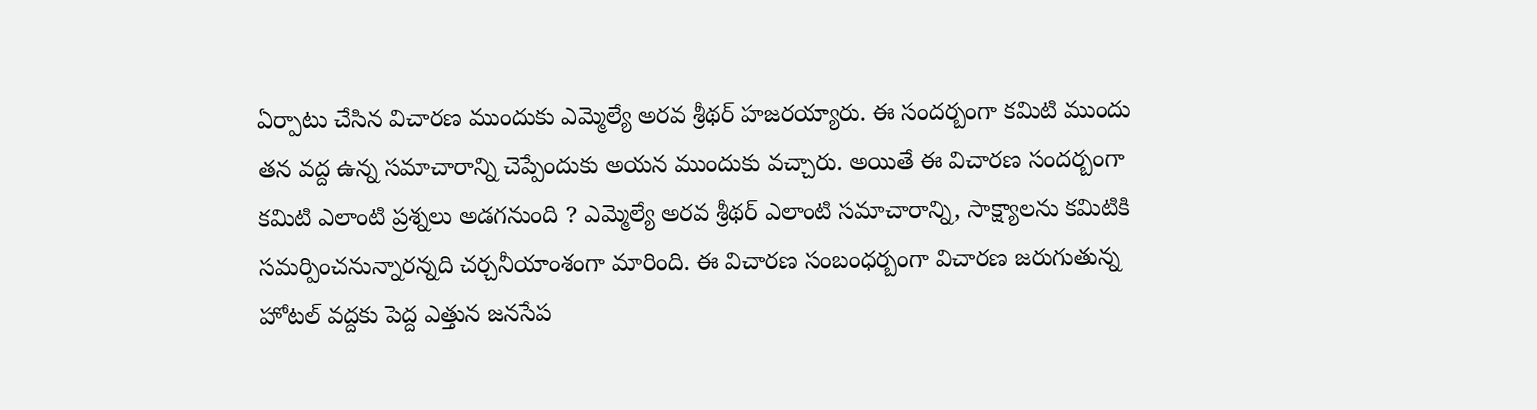ఏర్పాటు చేసిన విచారణ ముందుకు ఎమ్మెల్యే అరవ శ్రీథర్ హజరయ్యారు. ఈ సందర్బంగా కమిటి ముందు తన వద్ద ఉన్న సమాచారాన్ని చెప్పేందుకు అయన ముందుకు వచ్చారు. అయితే ఈ విచారణ సందర్బంగా కమిటి ఎలాంటి ప్రశ్నలు అడగనుంది ? ఎమ్మెల్యే అరవ శ్రీథర్ ఎలాంటి సమాచారాన్ని, సాక్ష్యాలను కమిటికి సమర్పించనున్నారన్నది చర్చనీయాంశంగా మారింది. ఈ విచారణ సంబంధర్బంగా విచారణ జరుగుతున్న హోటల్ వద్దకు పెద్ద ఎత్తున జనసేప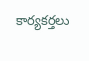కార్యకర్తలు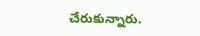చేరుకున్నారు.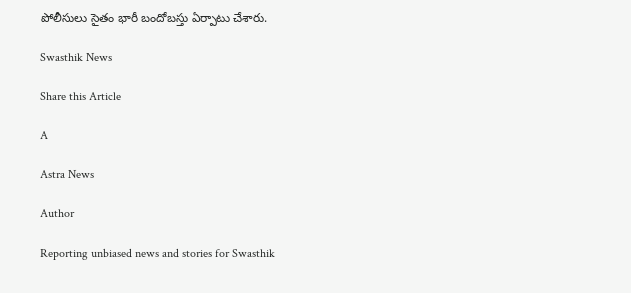పోలీసులు సైతం భారీ బందోబస్తు ఏర్పాటు చేశారు.

Swasthik News

Share this Article

A

Astra News

Author

Reporting unbiased news and stories for Swasthik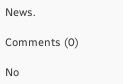News.

Comments (0)

No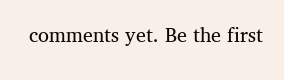comments yet. Be the first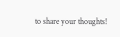to share your thoughts!